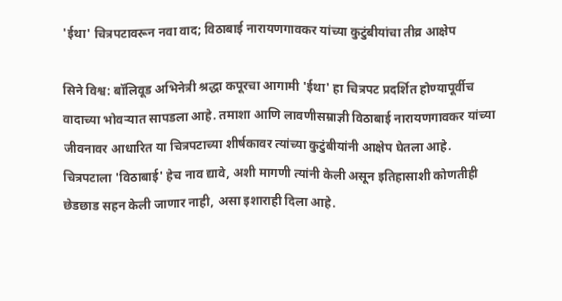'ईथा' चित्रपटावरून नवा वाद; विठाबाई नारायणगावकर यांच्या कुटुंबीयांचा तीव्र आक्षेप

सिने विश्व: बॉलिवूड अभिनेत्री श्रद्धा कपूरचा आगामी 'ईथा' हा चित्रपट प्रदर्शित होण्यापूर्वीच वादाच्या भोवऱ्यात सापडला आहे. तमाशा आणि लावणीसम्राज्ञी विठाबाई नारायणगावकर यांच्या जीवनावर आधारित या चित्रपटाच्या शीर्षकावर त्यांच्या कुटुंबीयांनी आक्षेप घेतला आहे. चित्रपटाला 'विठाबाई' हेच नाव द्यावे, अशी मागणी त्यांनी केली असून इतिहासाशी कोणतीही छेडछाड सहन केली जाणार नाही, असा इशाराही दिला आहे.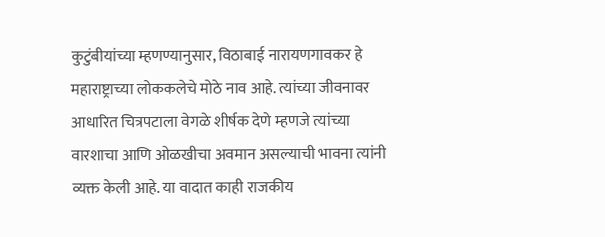कुटुंबीयांच्या म्हणण्यानुसार, विठाबाई नारायणगावकर हे महाराष्ट्राच्या लोककलेचे मोठे नाव आहे. त्यांच्या जीवनावर आधारित चित्रपटाला वेगळे शीर्षक देणे म्हणजे त्यांच्या वारशाचा आणि ओळखीचा अवमान असल्याची भावना त्यांनी व्यक्त केली आहे. या वादात काही राजकीय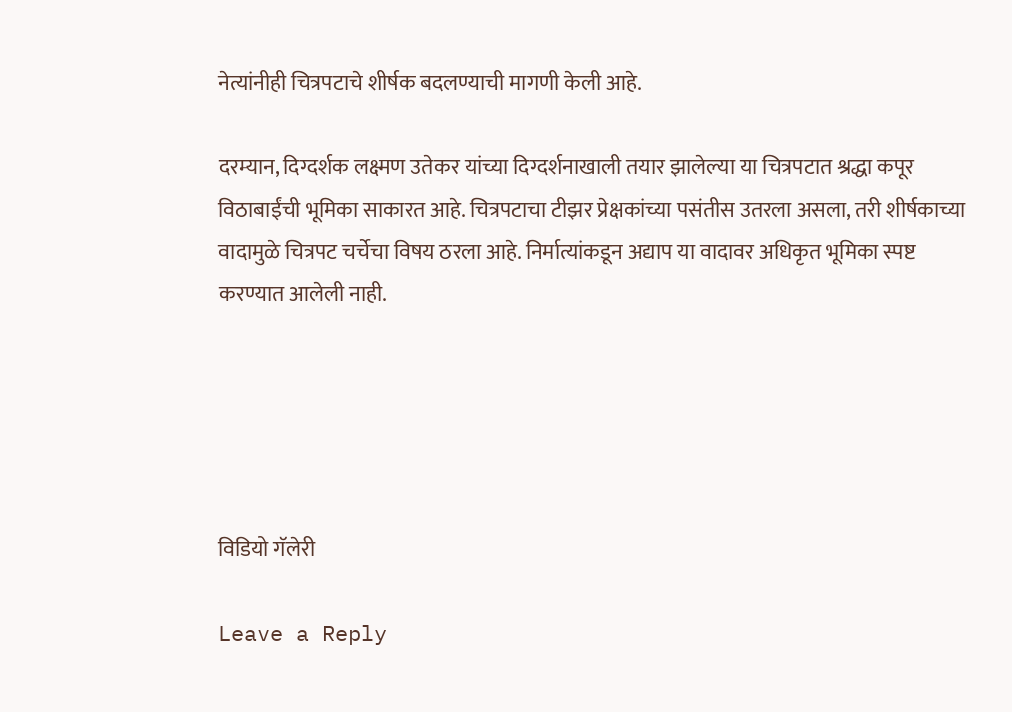नेत्यांनीही चित्रपटाचे शीर्षक बदलण्याची मागणी केली आहे.

दरम्यान, दिग्दर्शक लक्ष्मण उतेकर यांच्या दिग्दर्शनाखाली तयार झालेल्या या चित्रपटात श्रद्धा कपूर विठाबाईंची भूमिका साकारत आहे. चित्रपटाचा टीझर प्रेक्षकांच्या पसंतीस उतरला असला, तरी शीर्षकाच्या वादामुळे चित्रपट चर्चेचा विषय ठरला आहे. निर्मात्यांकडून अद्याप या वादावर अधिकृत भूमिका स्पष्ट करण्यात आलेली नाही.





विडियो गॅलेरी

Leave a Reply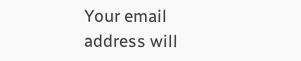Your email address will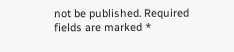not be published. Required fields are marked *